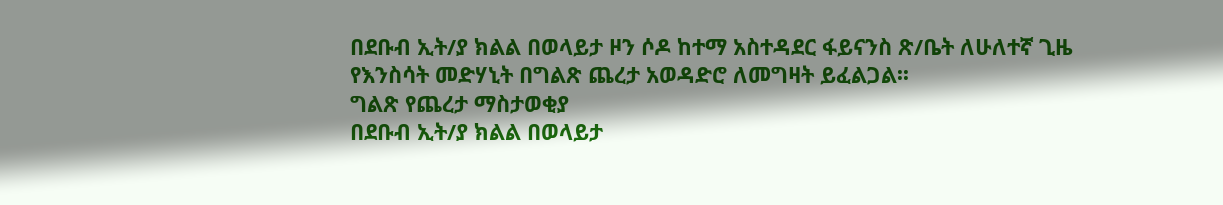በደቡብ ኢት/ያ ክልል በወላይታ ዞን ሶዶ ከተማ አስተዳደር ፋይናንስ ጽ/ቤት ለሁለተኛ ጊዜ የእንስሳት መድሃኒት በግልጽ ጨረታ አወዳድሮ ለመግዛት ይፈልጋል፡፡
ግልጽ የጨረታ ማስታወቂያ
በደቡብ ኢት/ያ ክልል በወላይታ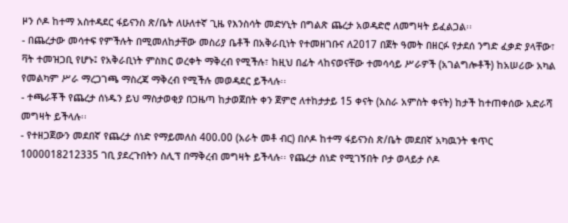ዞን ሶዶ ከተማ አስተዳደር ፋይናንስ ጽ/ቤት ለሁለተኛ ጊዜ የእንስሳት መድሃኒት በግልጽ ጨረታ አወዳድሮ ለመግዛት ይፈልጋል፡፡
- በጨረታው መሳተፍ የምችሉት በሚመለከታቸው መስሪያ ቤቶች በአቅራቢነት የተመዘገቡና ለ2017 በጀት ዓመት በዘርፉ የታደሰ ንግድ ፈቃድ ያላቸው፣ ቫት ተመዝጋቢ የሆኑ፤ የአቅራቢነት ምስክር ወረቀት ማቅረብ የሚችሉ፣ ከዚህ በፊት ላከናወናቸው ተመሳሳይ ሥራዎች (አገልግሎቶች) ከአሠሪው አካል የመልካም ሥራ ማረጋገጫ ማስረጃ ማቅረብ የሚችሉ መወዳደር ይችላሉ፡፡
- ተጫራቾች የጨረታ ሰነዱን ይህ ማስታወቂያ በጋዜጣ ከታወጀበት ቀን ጀምሮ ለተከታታይ 15 ቀናት (አስራ አምስት ቀናት) ከታች ከተጠቀሰው አድራሻ መግዛት ይችላሉ፡፡
- የተዘጋጀውን መደበኛ የጨረታ ሰነድ የማይመለስ 400.00 (አራት መቶ ብር) በሶዶ ከተማ ፋይናንስ ጽ/ቤት መደበኛ አካዉንት ቁጥር 1000018212335 ገቢ ያደረጉበትን ስሊፕ በማቅረብ መግዛት ይችላሉ፡፡ የጨረታ ሰነድ የሚገኝበት ቦታ ወላይታ ሶዶ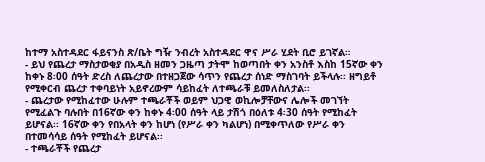ከተማ አስተዳደር ፋይናንስ ጽ/ቤት ግዥ ንብረት አስተዳደር ዋና ሥራ ሂደት ቢሮ ይገኛል።
- ይህ የጨረታ ማስታወቂያ በአዲስ ዘመን ጋዜጣ ታትሞ ከወጣበት ቀን አንስቶ እስከ 15ኛው ቀን ከቀኑ 8፡00 ሰዓት ድረስ ለጨረታው በተዘጋጀው ሳጥን የጨረታ ሰነድ ማስገባት ይችላሉ፡፡ ዘግይቶ የሚቀርብ ጨረታ ተቀባይነት አይኖረውም ሳይከፈት ለተጫራቹ ይመለስለታል፡፡
- ጨረታው የሚከፈተው ሁሉም ተጫራቾች ወይም ህጋዊ ወኪሎቻቸውና ሌሎች መገኘት የሚፈልጉ ባሉበት በ16ኛው ቀን ከቀኑ 4፡00 ሰዓት ላይ ታሽጎ በዕለቱ 4፡30 ሰዓት የሚከፈት ይሆናል፡፡ 16ኛው ቀን የበአላት ቀን ከሆነ (የሥራ ቀን ካልሆነ) በሚቀጥለው የሥራ ቀን በተመሳሳይ ሰዓት የሚከፈት ይሆናል፡፡
- ተጫራቾች የጨረታ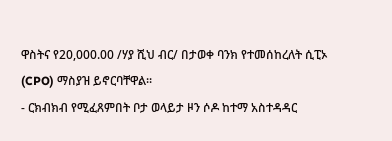ዋስትና የ20,000.00 /ሃያ ሺህ ብር/ በታወቀ ባንክ የተመሰከረለት ሲፒኦ (CPO) ማስያዝ ይኖርባቸዋል፡፡
- ርክብክብ የሚፈጸምበት ቦታ ወላይታ ዞን ሶዶ ከተማ አስተዳዳር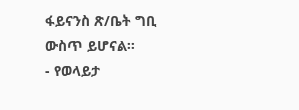ፋይናንስ ጽ/ቤት ግቢ ውስጥ ይሆናል፡፡
- የወላይታ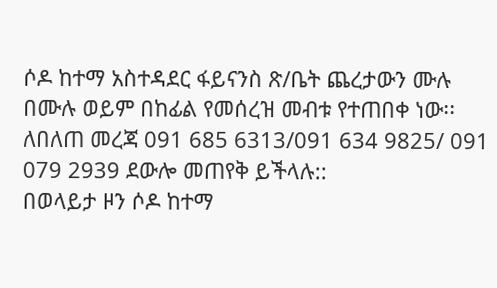ሶዶ ከተማ አስተዳደር ፋይናንስ ጽ/ቤት ጨረታውን ሙሉ በሙሉ ወይም በከፊል የመሰረዝ መብቱ የተጠበቀ ነው፡፡
ለበለጠ መረጃ 091 685 6313/091 634 9825/ 091 079 2939 ደውሎ መጠየቅ ይችላሉ::
በወላይታ ዞን ሶዶ ከተማ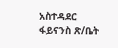አስተዳደር
ፋይናንስ ጽ/ቤት